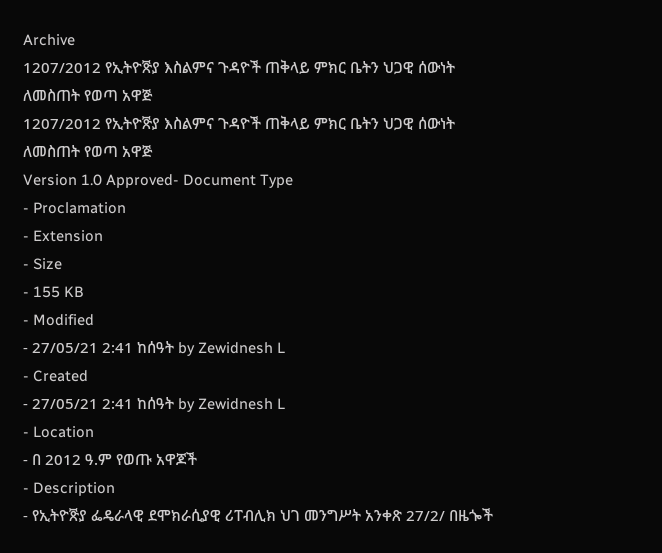Archive
1207/2012 የኢትዮꬭያ እስልምና ጉዳዮች ጠቅላይ ምክር ቤትን ህጋዊ ሰውነት ለመስጠት የወጣ አዋጅ
1207/2012 የኢትዮꬭያ እስልምና ጉዳዮች ጠቅላይ ምክር ቤትን ህጋዊ ሰውነት ለመስጠት የወጣ አዋጅ
Version 1.0 Approved- Document Type
- Proclamation
- Extension
- Size
- 155 KB
- Modified
- 27/05/21 2:41 ከሰዓት by Zewidnesh L
- Created
- 27/05/21 2:41 ከሰዓት by Zewidnesh L
- Location
- በ 2012 ዓ.ም የወጡ አዋጆች
- Description
- የኢትዮꬭያ ፌዴራላዊ ደሞክራሲያዊ ሪፐብሊክ ህገ መንግሥት አንቀጽ 27/2/ በዜጐች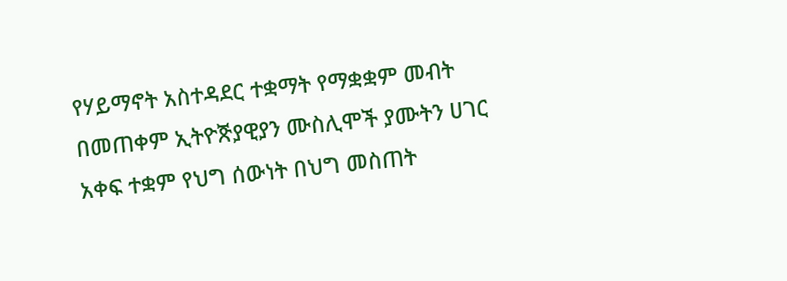የሃይማኖት አስተዳደር ተቋማት የማቋቋም መብት በመጠቀም ኢትዮꬭያዊያን ሙስሊሞች ያሙትን ሀገር አቀፍ ተቋም የህግ ሰውነት በህግ መስጠት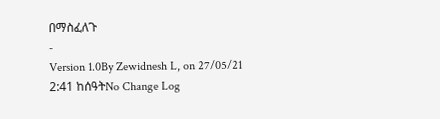በማስፈለጉ
-
Version 1.0By Zewidnesh L, on 27/05/21 2:41 ከሰዓትNo Change Log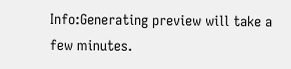Info:Generating preview will take a few minutes.